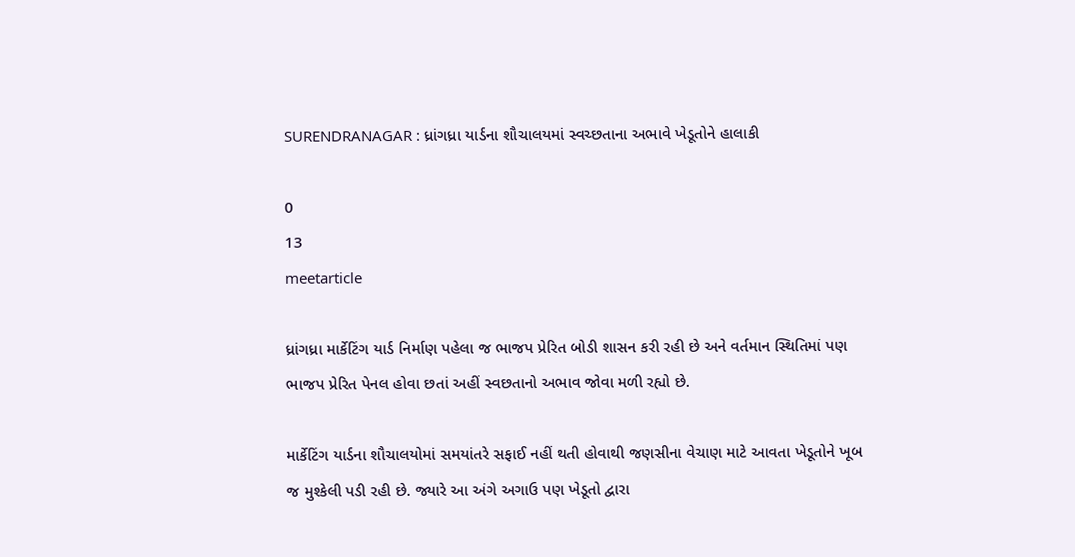SURENDRANAGAR : ધ્રાંગધ્રા યાર્ડના શૌચાલયમાં સ્વચ્છતાના અભાવે ખેડૂતોને હાલાકી

0
13
meetarticle

ધ્રાંગધ્રા માર્કેટિંગ યાર્ડ નિર્માણ પહેલા જ ભાજપ પ્રેરિત બોડી શાસન કરી રહી છે અને વર્તમાન સ્થિતિમાં પણ ભાજપ પ્રેરિત પેનલ હોવા છતાં અહીં સ્વછતાનો અભાવ જોવા મળી રહ્યો છે.

માર્કેટિંગ યાર્ડના શૌચાલયોમાં સમયાંતરે સફાઈ નહીં થતી હોવાથી જણસીના વેચાણ માટે આવતા ખેડૂતોને ખૂબ જ મુશ્કેલી પડી રહી છે. જ્યારે આ અંગે અગાઉ પણ ખેડૂતો દ્વારા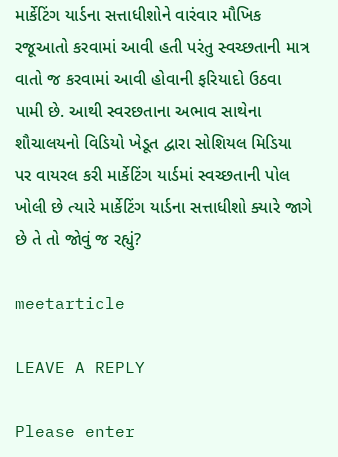માર્કેટિંગ યાર્ડના સત્તાધીશોને વારંવાર મૌખિક રજૂઆતો કરવામાં આવી હતી પરંતુ સ્વચ્છતાની માત્ર વાતો જ કરવામાં આવી હોવાની ફરિયાદો ઉઠવા પામી છે. આથી સ્વરછતાના અભાવ સાથેના શૌચાલયનો વિડિયો ખેડૂત દ્વારા સોશિયલ મિડિયા પર વાયરલ કરી માર્કેટિંગ યાર્ડમાં સ્વચ્છતાની પોલ ખોલી છે ત્યારે માર્કેટિંગ યાર્ડના સત્તાધીશો ક્યારે જાગે છે તે તો જોવું જ રહ્યું?

meetarticle

LEAVE A REPLY

Please enter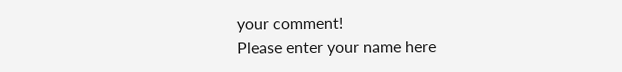your comment!
Please enter your name here